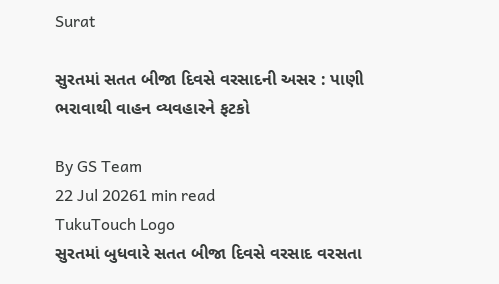Surat

સુરતમાં સતત બીજા દિવસે વરસાદની અસર : પાણી ભરાવાથી વાહન વ્યવહારને ફટકો

By GS Team
22 Jul 20261 min read
TukuTouch Logo
સુરતમાં બુધવારે સતત બીજા દિવસે વરસાદ વરસતા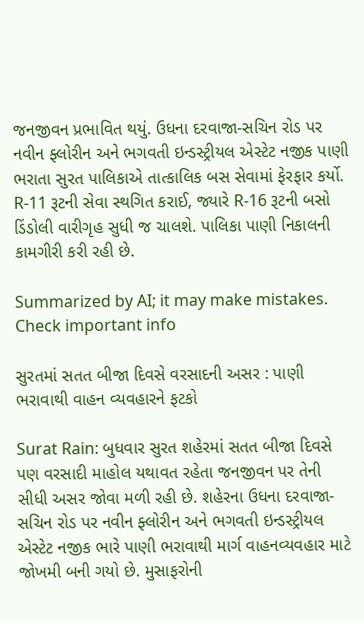જનજીવન પ્રભાવિત થયું. ઉધના દરવાજા-સચિન રોડ પર નવીન ફ્લોરીન અને ભગવતી ઇન્ડસ્ટ્રીયલ એસ્ટેટ નજીક પાણી ભરાતા સુરત પાલિકાએ તાત્કાલિક બસ સેવામાં ફેરફાર કર્યો. R-11 રૂટની સેવા સ્થગિત કરાઈ, જ્યારે R-16 રૂટની બસો ડિંડોલી વારીગૃહ સુધી જ ચાલશે. પાલિકા પાણી નિકાલની કામગીરી કરી રહી છે.

Summarized by AI; it may make mistakes. Check important info

સુરતમાં સતત બીજા દિવસે વરસાદની અસર : પાણી ભરાવાથી વાહન વ્યવહારને ફટકો

Surat Rain: બુધવાર સુરત શહેરમાં સતત બીજા દિવસે પણ વરસાદી માહોલ યથાવત રહેતા જનજીવન પર તેની સીધી અસર જોવા મળી રહી છે. શહેરના ઉધના દરવાજા-સચિન રોડ પર નવીન ફ્લોરીન અને ભગવતી ઇન્ડસ્ટ્રીયલ એસ્ટેટ નજીક ભારે પાણી ભરાવાથી માર્ગ વાહનવ્યવહાર માટે જોખમી બની ગયો છે. મુસાફરોની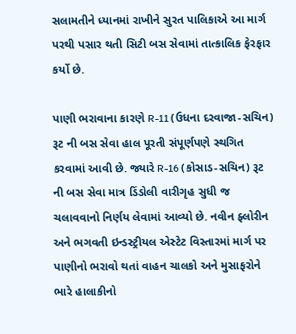સલામતીને ધ્યાનમાં રાખીને સુરત પાલિકાએ આ માર્ગ પરથી પસાર થતી સિટી બસ સેવામાં તાત્કાલિક ફેરફાર કર્યો છે.

પાણી ભરાવાના કારણે R-11 (ઉધના દરવાજા-સચિન) રૂટ ની બસ સેવા હાલ પૂરતી સંપૂર્ણપણે સ્થગિત કરવામાં આવી છે. જ્યારે R-16 (કોસાડ-સચિન) રૂટ ની બસ સેવા માત્ર ડિંડોલી વારીગૃહ સુધી જ ચલાવવાનો નિર્ણય લેવામાં આવ્યો છે. નવીન ફ્લોરીન અને ભગવતી ઇન્ડસ્ટ્રીયલ એસ્ટેટ વિસ્તારમાં માર્ગ પર પાણીનો ભરાવો થતાં વાહન ચાલકો અને મુસાફરોને ભારે હાલાકીનો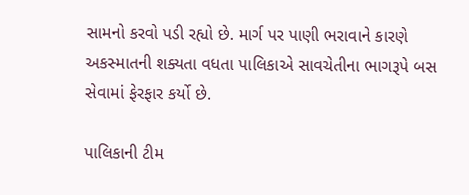સામનો કરવો પડી રહ્યો છે. માર્ગ પર પાણી ભરાવાને કારણે અકસ્માતની શક્યતા વધતા પાલિકાએ સાવચેતીના ભાગરૂપે બસ સેવામાં ફેરફાર કર્યો છે.

પાલિકાની ટીમ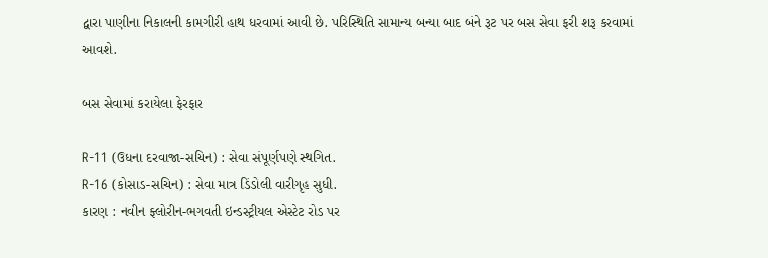દ્વારા પાણીના નિકાલની કામગીરી હાથ ધરવામાં આવી છે. પરિસ્થિતિ સામાન્ય બન્યા બાદ બંને રૂટ પર બસ સેવા ફરી શરૂ કરવામાં આવશે.

બસ સેવામાં કરાયેલા ફેરફાર

R-11 (ઉધના દરવાજા-સચિન) : સેવા સંપૂર્ણપણે સ્થગિત.
R-16 (કોસાડ-સચિન) : સેવા માત્ર ડિંડોલી વારીગૃહ સુધી.
કારણ : નવીન ફ્લોરીન-ભગવતી ઇન્ડસ્ટ્રીયલ એસ્ટેટ રોડ પર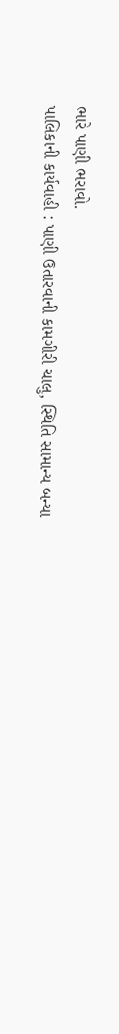ભારે પાણી ભરાવો.
પાલિકાની કાર્યવાહી : પાણી ઉતારવાની કામગીરી ચાલુ, સ્થિતિ સામાન્ય બન્યા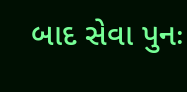બાદ સેવા પુનઃ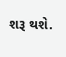શરૂ થશે.